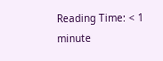Reading Time: < 1 minute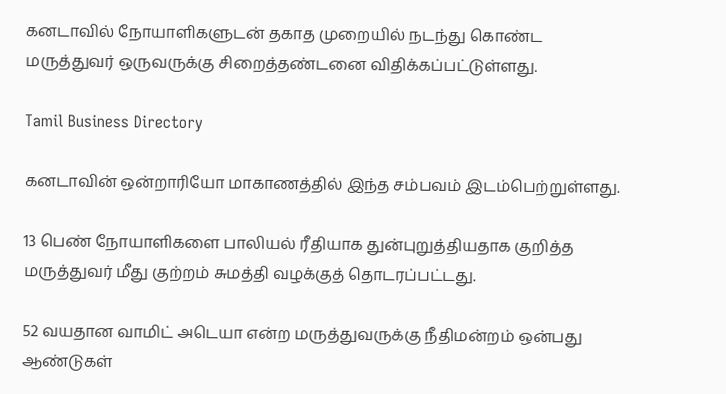கனடாவில் நோயாளிகளுடன் தகாத முறையில் நடந்து கொண்ட மருத்துவர் ஒருவருக்கு சிறைத்தண்டனை விதிக்கப்பட்டுள்ளது.

Tamil Business Directory

கனடாவின் ஒன்றாரியோ மாகாணத்தில் இந்த சம்பவம் இடம்பெற்றுள்ளது.

13 பெண் நோயாளிகளை பாலியல் ரீதியாக துன்புறுத்தியதாக குறித்த மருத்துவர் மீது குற்றம் சுமத்தி வழக்குத் தொடரப்பட்டது.

52 வயதான வாமிட் அடெயா என்ற மருத்துவருக்கு நீதிமன்றம் ஒன்பது ஆண்டுகள்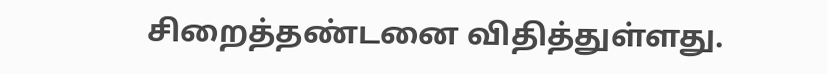சிறைத்தண்டனை விதித்துள்ளது.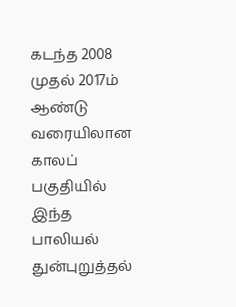கடந்த 2008 முதல் 2017ம் ஆண்டு வரையிலான காலப் பகுதியில் இந்த பாலியல் துன்புறுத்தல்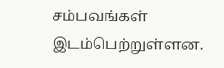சம்பவங்கள் இடம்பெற்றுள்ளன.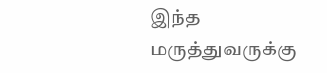இந்த மருத்துவருக்கு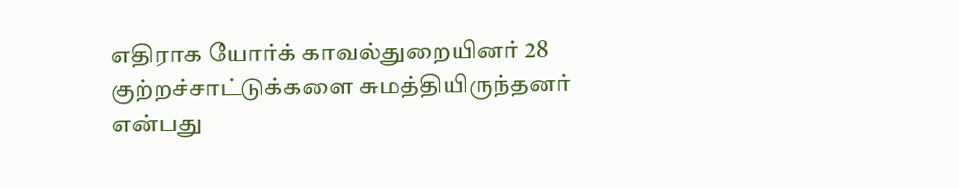எதிராக யோர்க் காவல்துறையினர் 28 குற்றச்சாட்டுக்களை சுமத்தியிருந்தனர் என்பது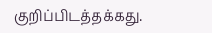குறிப்பிடத்தக்கது.